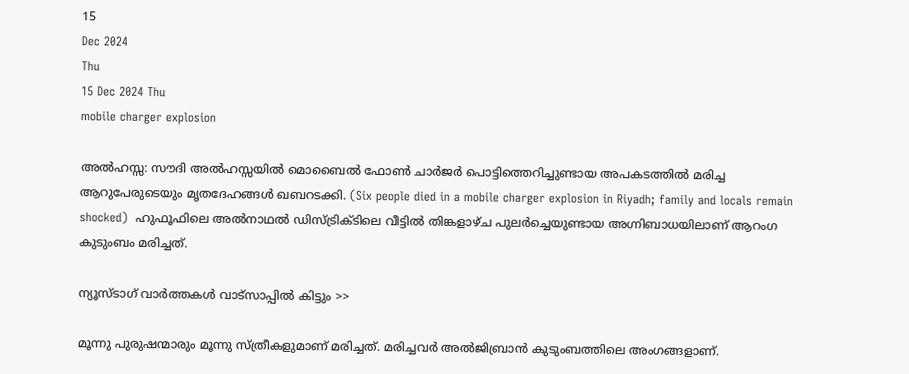15
Dec 2024
Thu
15 Dec 2024 Thu
mobile charger explosion

അല്‍ഹസ്സ: സൗദി അല്‍ഹസ്സയില്‍ മൊബൈല്‍ ഫോണ്‍ ചാര്‍ജര്‍ പൊട്ടിത്തെറിച്ചുണ്ടായ അപകടത്തില്‍ മരിച്ച ആറുപേരുടെയും മൃതദേഹങ്ങള്‍ ഖബറടക്കി. (Six people died in a mobile charger explosion in Riyadh; family and locals remain shocked)  ഹുഫൂഫിലെ അല്‍നാഥല്‍ ഡിസ്ട്രിക്ടിലെ വീട്ടില്‍ തിങ്കളാഴ്ച പുലര്‍ച്ചെയുണ്ടായ അഗ്നിബാധയിലാണ് ആറംഗ കുടുംബം മരിച്ചത്.

ന്യൂസ്ടാഗ് വാര്‍ത്തകള്‍ വാട്‌സാപ്പില്‍ കിട്ടും >>

മൂന്നു പുരുഷന്മാരും മൂന്നു സ്ത്രീകളുമാണ് മരിച്ചത്. മരിച്ചവര്‍ അല്‍ജിബ്രാന്‍ കുടുംബത്തിലെ അംഗങ്ങളാണ്.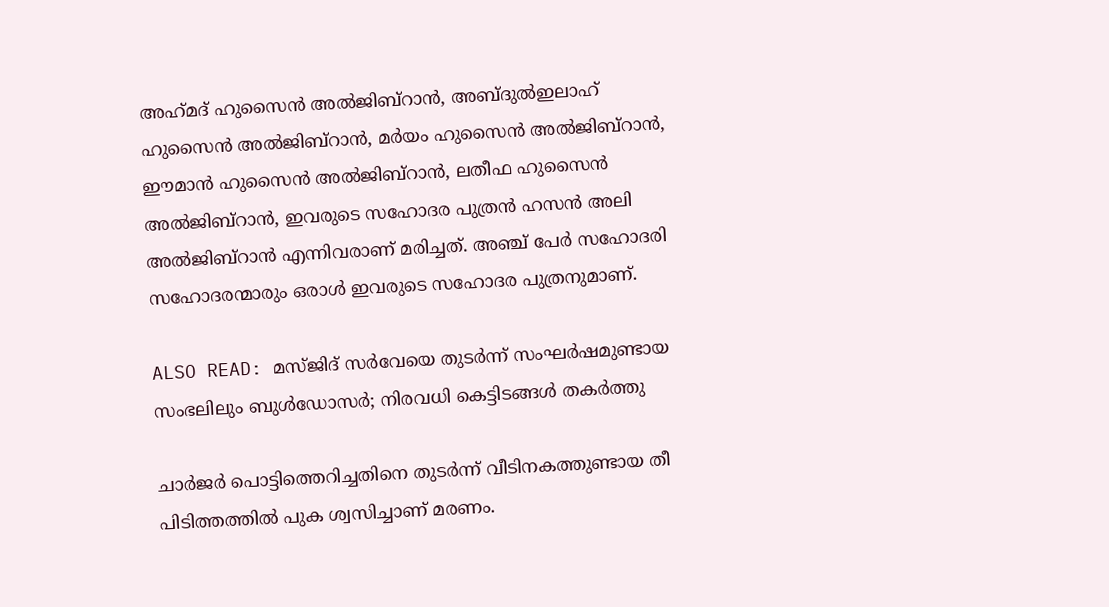അഹ്‌മദ് ഹുസൈന്‍ അല്‍ജിബ്‌റാന്‍, അബ്ദുല്‍ഇലാഹ് ഹുസൈന്‍ അല്‍ജിബ്‌റാന്‍, മര്‍യം ഹുസൈന്‍ അല്‍ജിബ്‌റാന്‍, ഈമാന്‍ ഹുസൈന്‍ അല്‍ജിബ്‌റാന്‍, ലതീഫ ഹുസൈന്‍ അല്‍ജിബ്‌റാന്‍, ഇവരുടെ സഹോദര പുത്രന്‍ ഹസന്‍ അലി അല്‍ജിബ്‌റാന്‍ എന്നിവരാണ് മരിച്ചത്. അഞ്ച് പേര്‍ സഹോദരി സഹോദരന്മാരും ഒരാള്‍ ഇവരുടെ സഹോദര പുത്രനുമാണ്.

ALSO READ: മസ്ജിദ് സര്‍വേയെ തുടര്‍ന്ന് സംഘര്‍ഷമുണ്ടായ സംഭലിലും ബുള്‍ഡോസര്‍; നിരവധി കെട്ടിടങ്ങള്‍ തകര്‍ത്തു

ചാര്‍ജര്‍ പൊട്ടിത്തെറിച്ചതിനെ തുടര്‍ന്ന് വീടിനകത്തുണ്ടായ തീ പിടിത്തത്തില്‍ പുക ശ്വസിച്ചാണ് മരണം.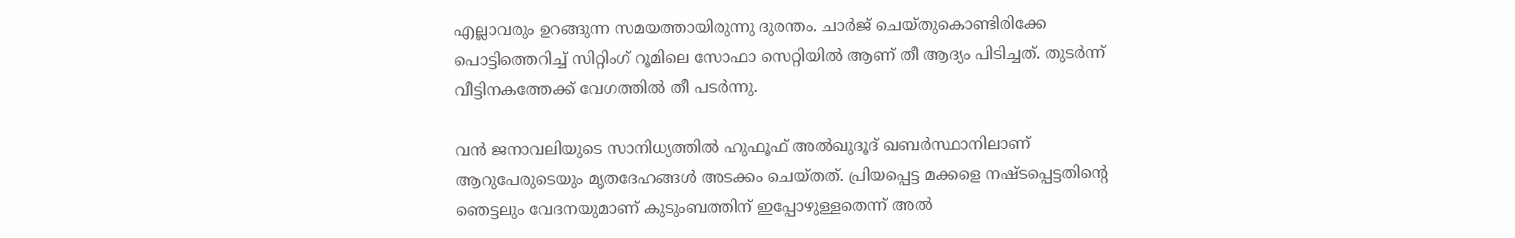എല്ലാവരും ഉറങ്ങുന്ന സമയത്തായിരുന്നു ദുരന്തം. ചാര്‍ജ് ചെയ്തുകൊണ്ടിരിക്കേ പൊട്ടിത്തെറിച്ച് സിറ്റിംഗ് റൂമിലെ സോഫാ സെറ്റിയില്‍ ആണ് തീ ആദ്യം പിടിച്ചത്. തുടര്‍ന്ന് വീട്ടിനകത്തേക്ക് വേഗത്തില്‍ തീ പടര്‍ന്നു.

വന്‍ ജനാവലിയുടെ സാനിധ്യത്തില്‍ ഹുഫൂഫ് അല്‍ഖുദൂദ് ഖബര്‍സ്ഥാനിലാണ് ആറുപേരുടെയും മൃതദേഹങ്ങള്‍ അടക്കം ചെയ്തത്. പ്രിയപ്പെട്ട മക്കളെ നഷ്ടപ്പെട്ടതിന്റെ ഞെട്ടലും വേദനയുമാണ് കുടുംബത്തിന് ഇപ്പോഴുള്ളതെന്ന് അല്‍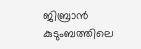ജിബ്രാന്‍ കുടുംബത്തിലെ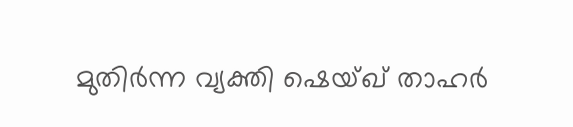മുതിര്‍ന്ന വ്യക്തി ഷെയ്ഖ് താഹര്‍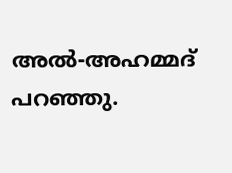അല്‍-അഹമ്മദ് പറഞ്ഞു.